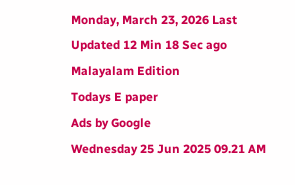Monday, March 23, 2026 Last Updated 12 Min 18 Sec ago Malayalam Edition
Todays E paper
Ads by Google
Wednesday 25 Jun 2025 09.21 AM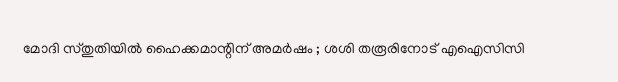മോദി സ്തുതിയില്‍ ഹൈക്കമാന്റിന് അമര്‍ഷം ; ശശി തരൂരിനോട് എഐസിസി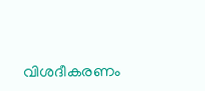വിശദീകരണം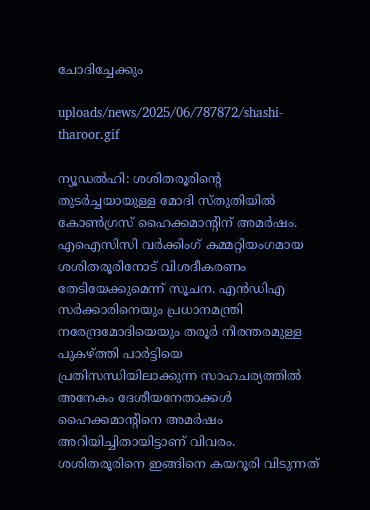ചോദിച്ചേക്കും

uploads/news/2025/06/787872/shashi-tharoor.gif

ന്യൂഡല്‍ഹി: ശശിതരൂരിന്റെ തുടര്‍ച്ചയായുള്ള മോദി സ്തുതിയില്‍ കോണ്‍ഗ്രസ് ഹൈക്കമാന്റിന് അമര്‍ഷം. എഐസിസി വര്‍ക്കിംഗ് കമ്മറ്റിയംഗമായ ശശിതരൂരിനോട് വിശദീകരണം തേടിയേക്കുമെന്ന് സൂചന. എന്‍ഡിഎ സര്‍ക്കാരിനെയും പ്രധാനമന്ത്രി നരേന്ദ്രമോദിയെയും തരൂര്‍ നിരന്തരമുള്ള പുകഴ്ത്തി പാര്‍ട്ടിയെ പ്രതിസന്ധിയിലാക്കുന്ന സാഹചര്യത്തില്‍ അനേകം ദേശീയനേതാക്കള്‍ ഹൈക്കമാന്റിനെ അമര്‍ഷം അറിയിച്ചിതായിട്ടാണ് വിവരം. ശശിതരൂരിനെ ഇങ്ങിനെ കയറൂരി വിടുന്നത്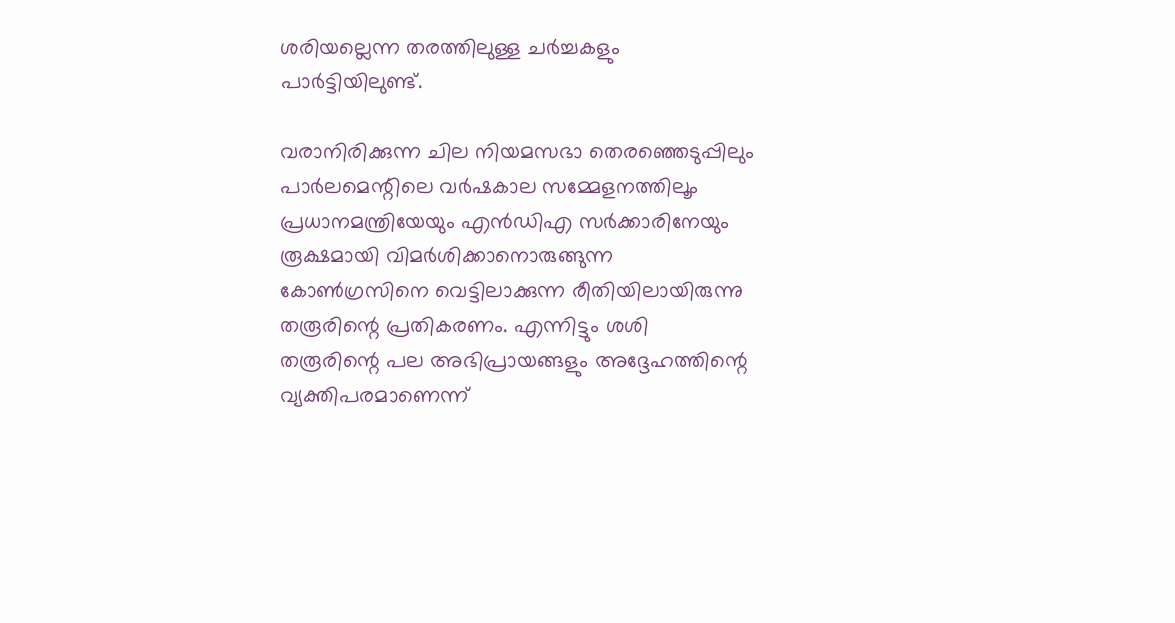ശരിയല്ലെന്ന തരത്തിലുള്ള ചര്‍ച്ചകളും പാര്‍ട്ടിയിലുണ്ട്.

വരാനിരിക്കുന്ന ചില നിയമസഭാ തെരഞ്ഞെടുപ്പിലും പാര്‍ലമെന്റിലെ വര്‍ഷകാല സമ്മേളനത്തിലൂം പ്രധാനമന്ത്രിയേയും എന്‍ഡിഎ സര്‍ക്കാരിനേയും രൂക്ഷമായി വിമര്‍ശിക്കാനൊരുങ്ങുന്ന കോണ്‍ഗ്രസിനെ വെട്ടിലാക്കുന്ന രീതിയിലായിരുന്നു തരൂരിന്റെ പ്രതികരണം. എന്നിട്ടും ശശി തരൂരിന്റെ പല അഭിപ്രായങ്ങളും അദ്ദേഹത്തിന്റെ വ്യക്തിപരമാണെന്ന്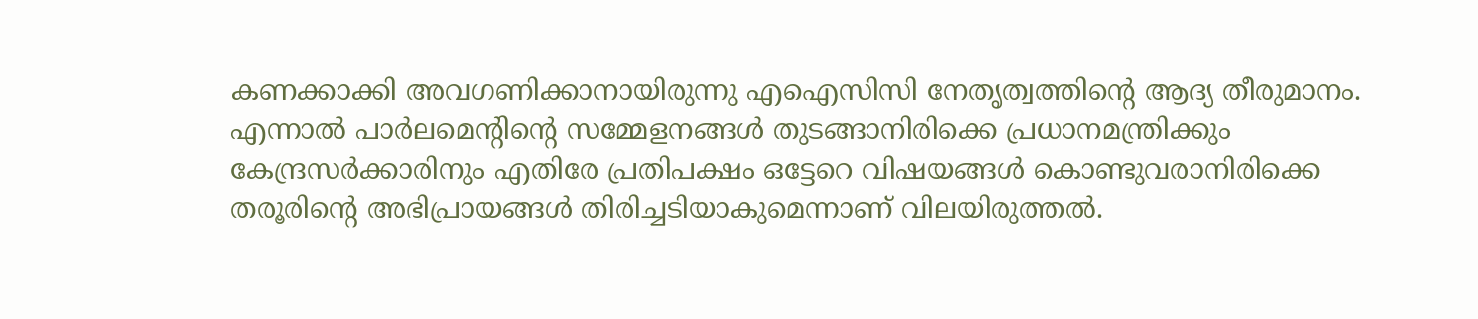കണക്കാക്കി അവഗണിക്കാനായിരുന്നു എഐസിസി നേതൃത്വത്തിന്റെ ആദ്യ തീരുമാനം. എന്നാല്‍ പാര്‍ലമെന്റിന്റെ സമ്മേളനങ്ങള്‍ തുടങ്ങാനിരിക്കെ പ്രധാനമന്ത്രിക്കും കേന്ദ്രസര്‍ക്കാരിനും എതിരേ പ്രതിപക്ഷം ഒട്ടേറെ വിഷയങ്ങള്‍ കൊണ്ടുവരാനിരിക്കെ തരൂരിന്റെ അഭിപ്രായങ്ങള്‍ തിരിച്ചടിയാകുമെന്നാണ് വിലയിരുത്തല്‍.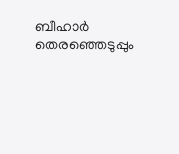ബീഹാര്‍ തെരഞ്ഞെടുപ്പും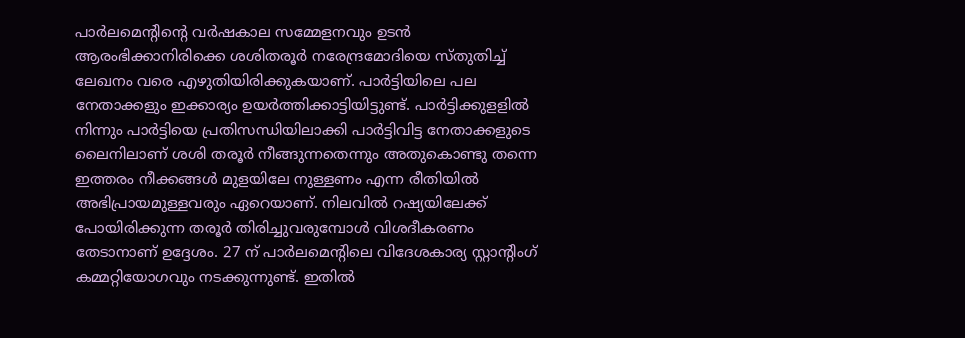പാര്‍ലമെന്റിന്റെ വര്‍ഷകാല സമ്മേളനവും ഉടന്‍ ആരംഭിക്കാനിരിക്കെ ശശിതരൂര്‍ നരേന്ദ്രമോദിയെ സ്തുതിച്ച് ലേഖനം വരെ എഴുതിയിരിക്കുകയാണ്. പാര്‍ട്ടിയിലെ പല നേതാക്കളും ഇക്കാര്യം ഉയര്‍ത്തിക്കാട്ടിയിട്ടുണ്ട്. പാര്‍ട്ടിക്കുളളില്‍ നിന്നും പാര്‍ട്ടിയെ പ്രതിസന്ധിയിലാക്കി പാര്‍ട്ടിവിട്ട നേതാക്കളുടെ ലൈനിലാണ് ശശി തരൂര്‍ നീങ്ങുന്നതെന്നും അതുകൊണ്ടു തന്നെ ഇത്തരം നീക്കങ്ങള്‍ മുളയിലേ നുള്ളണം എന്ന രീതിയില്‍ അഭിപ്രായമുള്ളവരും ഏറെയാണ്. നിലവില്‍ റഷ്യയിലേക്ക് പോയിരിക്കുന്ന തരൂര്‍ തിരിച്ചുവരുമ്പോള്‍ വിശദീകരണം തേടാനാണ് ഉദ്ദേശം. 27 ന് പാര്‍ലമെന്റിലെ വിദേശകാര്യ സ്റ്റാന്റിംഗ് കമ്മറ്റിയോഗവും നടക്കുന്നുണ്ട്. ഇതില്‍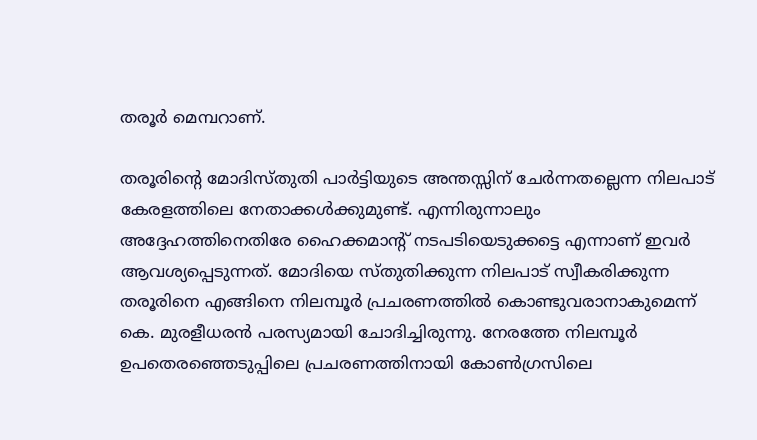തരൂര്‍ മെമ്പറാണ്.

തരൂരിന്റെ മോദിസ്തുതി പാര്‍ട്ടിയുടെ അന്തസ്സിന് ചേര്‍ന്നതല്ലെന്ന നിലപാട് കേരളത്തിലെ നേതാക്കള്‍ക്കുമുണ്ട്. എന്നിരുന്നാലും അദ്ദേഹത്തിനെതിരേ ഹൈക്കമാന്റ് നടപടിയെടുക്കട്ടെ എന്നാണ് ഇവര്‍ ആവശ്യപ്പെടുന്നത്. മോദിയെ സ്തുതിക്കുന്ന നിലപാട് സ്വീകരിക്കുന്ന തരൂരിനെ എങ്ങിനെ നിലമ്പൂര്‍ പ്രചരണത്തില്‍ കൊണ്ടുവരാനാകുമെന്ന് കെ. മുരളീധരന്‍ പരസ്യമായി ചോദിച്ചിരുന്നു. നേരത്തേ നിലമ്പൂര്‍ ഉപതെരഞ്ഞെടുപ്പിലെ പ്രചരണത്തിനായി കോണ്‍ഗ്രസിലെ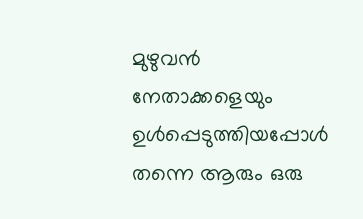മുഴുവന്‍ നേതാക്കളെയും ഉള്‍പ്പെടുത്തിയപ്പോള്‍ തന്നെ ആരും ഒരു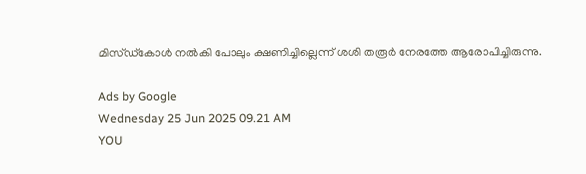മിസ്ഡ്‌കോള്‍ നല്‍കി പോലും ക്ഷണിച്ചില്ലെന്ന് ശശി തരൂര്‍ നേരത്തേ ആരോപിച്ചിരുന്നു.

Ads by Google
Wednesday 25 Jun 2025 09.21 AM
YOU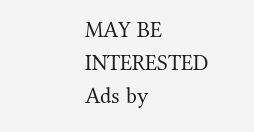MAY BE INTERESTED
Ads by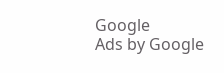Google
Ads by Google